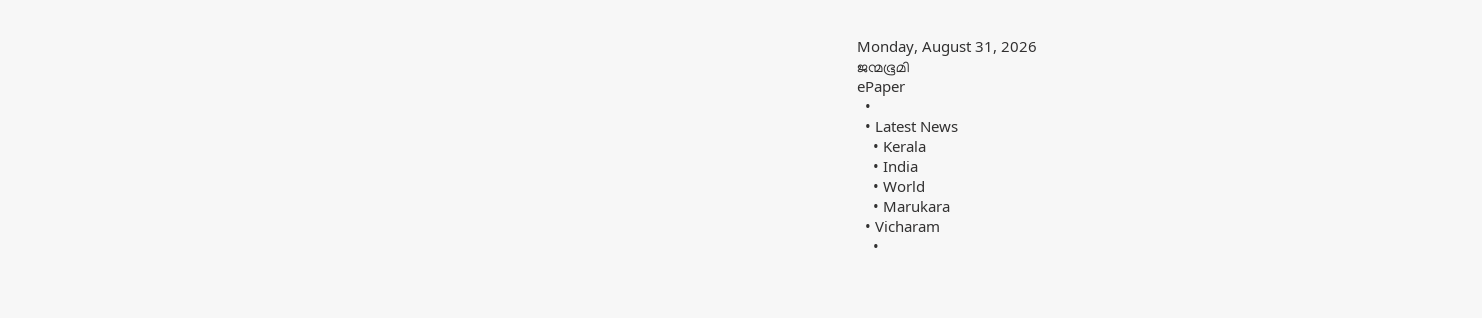Monday, August 31, 2026
ജന്മഭൂമി
ePaper
  •
  • Latest News
    • Kerala
    • India
    • World
    • Marukara
  • Vicharam
    •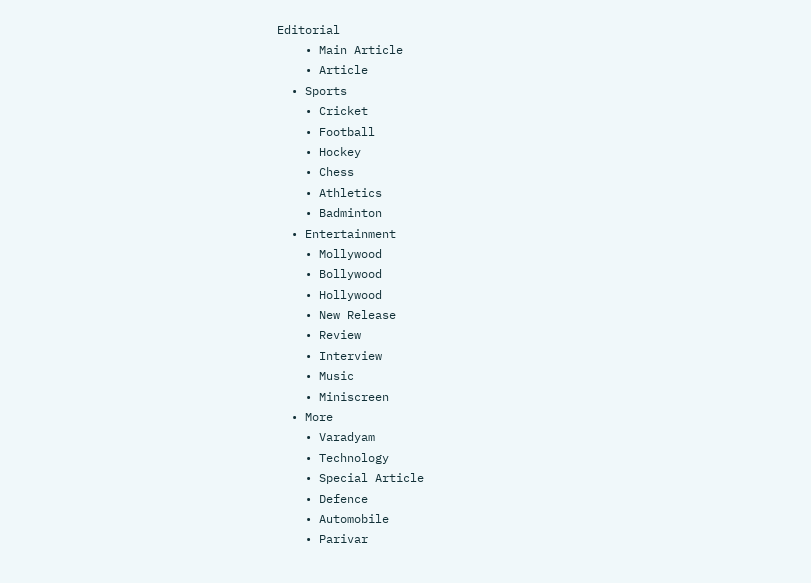Editorial
    • Main Article
    • Article
  • Sports
    • Cricket
    • Football
    • Hockey
    • Chess
    • Athletics
    • Badminton
  • Entertainment
    • Mollywood
    • Bollywood
    • Hollywood
    • New Release
    • Review
    • Interview
    • Music
    • Miniscreen
  • More
    • Varadyam
    • Technology
    • Special Article
    • Defence
    • Automobile
    • Parivar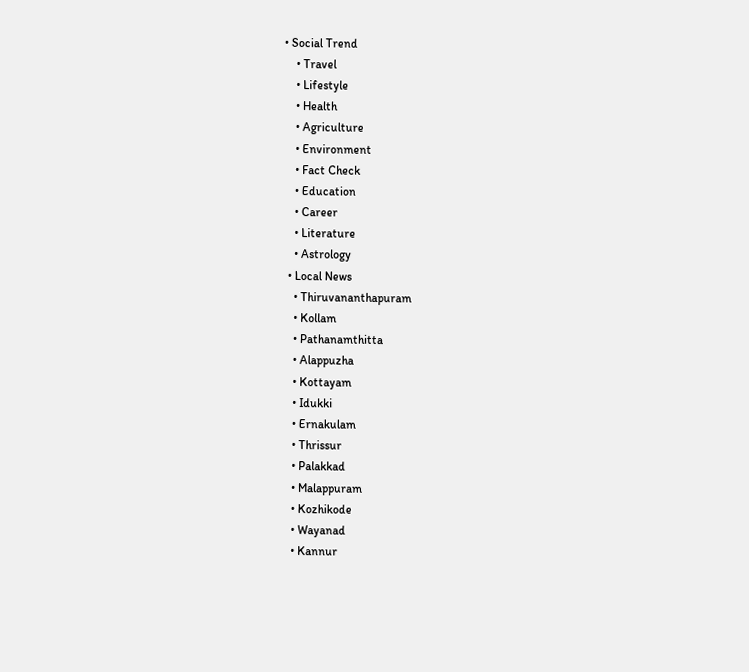• Social Trend
    • Travel
    • Lifestyle
    • Health
    • Agriculture
    • Environment
    • Fact Check
    • Education
    • Career
    • Literature
    • Astrology
  • Local News
    • Thiruvananthapuram
    • Kollam
    • Pathanamthitta
    • Alappuzha
    • Kottayam
    • Idukki
    • Ernakulam
    • Thrissur
    • Palakkad
    • Malappuram
    • Kozhikode
    • Wayanad
    • Kannur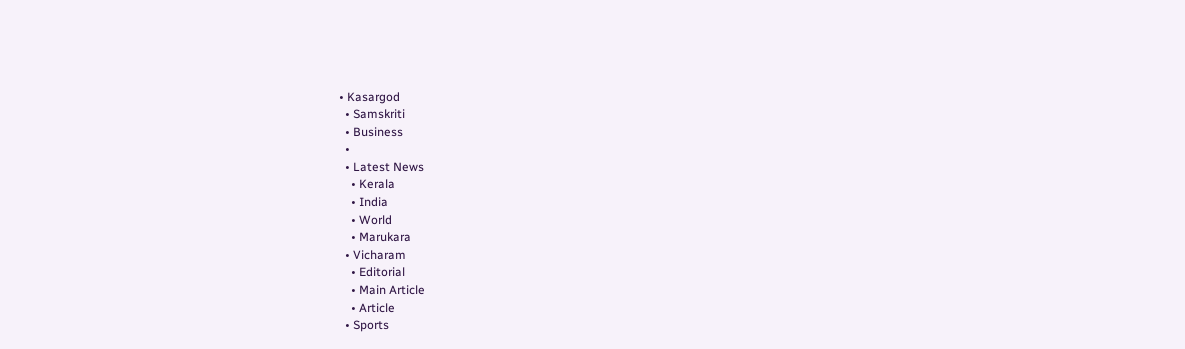• Kasargod
  • Samskriti
  • Business
  •
  • Latest News
    • Kerala
    • India
    • World
    • Marukara
  • Vicharam
    • Editorial
    • Main Article
    • Article
  • Sports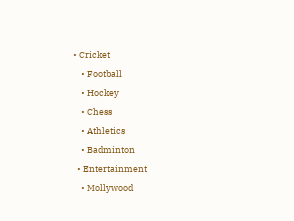• Cricket
    • Football
    • Hockey
    • Chess
    • Athletics
    • Badminton
  • Entertainment
    • Mollywood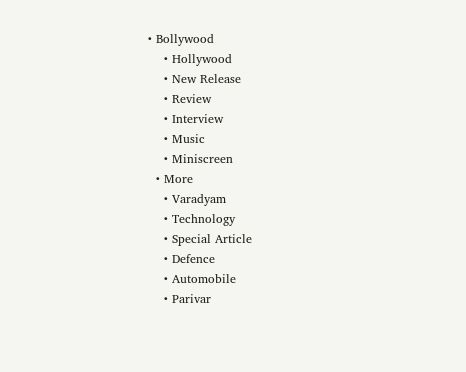• Bollywood
    • Hollywood
    • New Release
    • Review
    • Interview
    • Music
    • Miniscreen
  • More
    • Varadyam
    • Technology
    • Special Article
    • Defence
    • Automobile
    • Parivar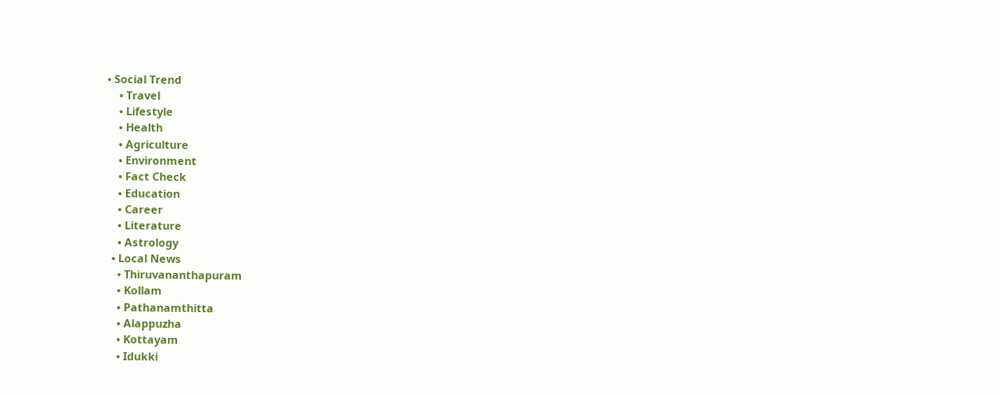• Social Trend
    • Travel
    • Lifestyle
    • Health
    • Agriculture
    • Environment
    • Fact Check
    • Education
    • Career
    • Literature
    • Astrology
  • Local News
    • Thiruvananthapuram
    • Kollam
    • Pathanamthitta
    • Alappuzha
    • Kottayam
    • Idukki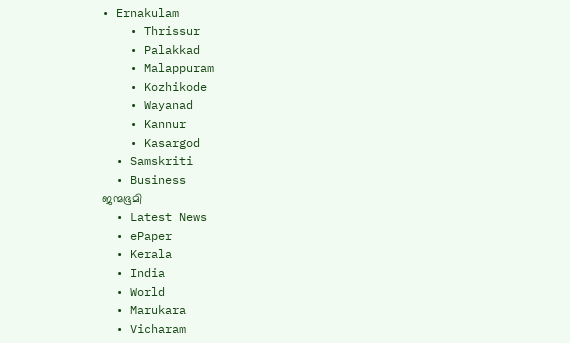• Ernakulam
    • Thrissur
    • Palakkad
    • Malappuram
    • Kozhikode
    • Wayanad
    • Kannur
    • Kasargod
  • Samskriti
  • Business
ജന്മഭൂമി
  • Latest News
  • ePaper
  • Kerala
  • India
  • World
  • Marukara
  • Vicharam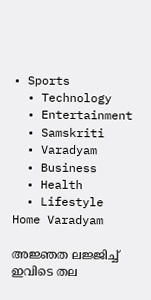• Sports
  • Technology
  • Entertainment
  • Samskriti
  • Varadyam
  • Business
  • Health
  • Lifestyle
Home Varadyam

അജ്ഞത ലജ്ജിച്ച്‌ ഇവിടെ തല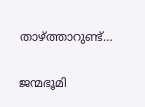താഴ്‌ത്താറുണ്ട്‌…

ജന്മഭൂമി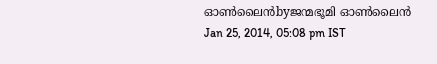ഓണ്‍ലൈന്‍byജന്മഭൂമി ഓണ്‍ലൈന്‍
Jan 25, 2014, 05:08 pm IST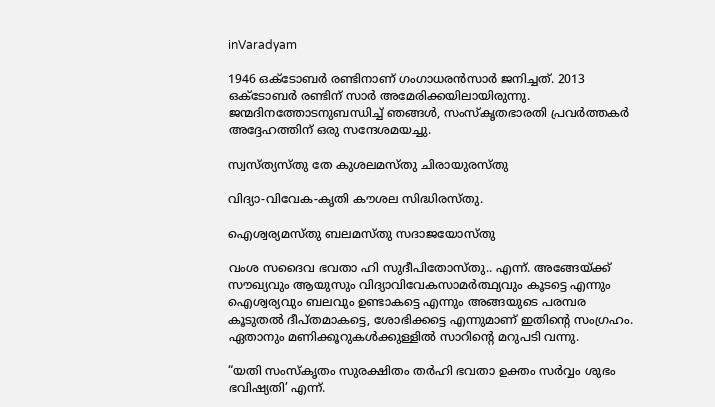inVaradyam

1946 ഒക്ടോബര്‍ രണ്ടിനാണ്‌ ഗംഗാധരന്‍സാര്‍ ജനിച്ചത്‌. 2013 ഒക്ടോബര്‍ രണ്ടിന്‌ സാര്‍ അമേരിക്കയിലായിരുന്നു. ജന്മദിനത്തോടനുബന്ധിച്ച്‌ ഞങ്ങള്‍, സംസ്കൃതഭാരതി പ്രവര്‍ത്തകര്‍ അദ്ദേഹത്തിന്‌ ഒരു സന്ദേശമയച്ചു.

സ്വസ്ത്യസ്തു തേ കുശലമസ്തു ചിരായുരസ്തു

വിദ്യാ-വിവേക-കൃതി കൗശല സിദ്ധിരസ്തു.

ഐശ്വര്യമസ്തു ബലമസ്തു സദാജയോസ്തു

വംശ സദൈവ ഭവതാ ഹി സുദീപിതോസ്തു.. എന്ന്‌. അങ്ങേയ്‌ക്ക്‌ സൗഖ്യവും ആയുസും വിദ്യാവിവേകസാമര്‍ത്ഥ്യവും കൂടട്ടെ എന്നും ഐശ്വര്യവും ബലവും ഉണ്ടാകട്ടെ എന്നും അങ്ങയുടെ പരമ്പര കൂടുതല്‍ ദീപ്തമാകട്ടെ, ശോഭിക്കട്ടെ എന്നുമാണ്‌ ഇതിന്റെ സംഗ്രഹം. ഏതാനും മണിക്കൂറുകള്‍ക്കുള്ളില്‍ സാറിന്റെ മറുപടി വന്നു.

“യതി സംസ്കൃതം സുരക്ഷിതം തര്‍ഹി ഭവതാ ഉക്തം സര്‍വ്വം ശുഭം ഭവിഷ്യതി’ എന്ന്‌.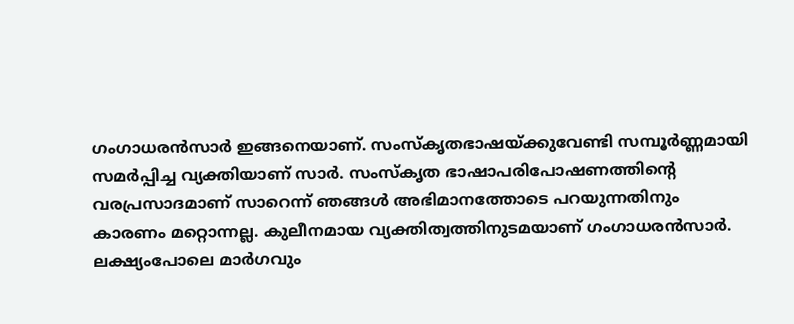ഗംഗാധരന്‍സാര്‍ ഇങ്ങനെയാണ്‌. സംസ്കൃതഭാഷയ്‌ക്കുവേണ്ടി സമ്പൂര്‍ണ്ണമായി സമര്‍പ്പിച്ച വ്യക്തിയാണ്‌ സാര്‍. സംസ്കൃത ഭാഷാപരിപോഷണത്തിന്റെ വരപ്രസാദമാണ്‌ സാറെന്ന്‌ ഞങ്ങള്‍ അഭിമാനത്തോടെ പറയുന്നതിനും കാരണം മറ്റൊന്നല്ല. കുലീനമായ വ്യക്തിത്വത്തിനുടമയാണ്‌ ഗംഗാധരന്‍സാര്‍.
ലക്ഷ്യംപോലെ മാര്‍ഗവും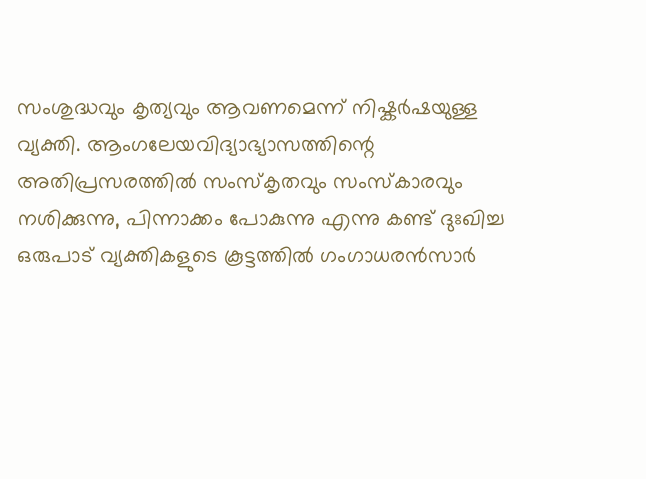സംശുദ്ധവും കൃത്യവും ആവണമെന്ന്‌ നിഷ്കര്‍ഷയുള്ള വ്യക്തി. ആംഗലേയവിദ്യാഭ്യാസത്തിന്റെ അതിപ്രസരത്തില്‍ സംസ്കൃതവും സംസ്കാരവും നശിക്കുന്നു, പിന്നാക്കം പോകുന്നു എന്നു കണ്ട്‌ ദുഃഖിച്ച ഒരുപാട്‌ വ്യക്തികളുടെ കൂട്ടത്തില്‍ ഗംഗാധരന്‍സാര്‍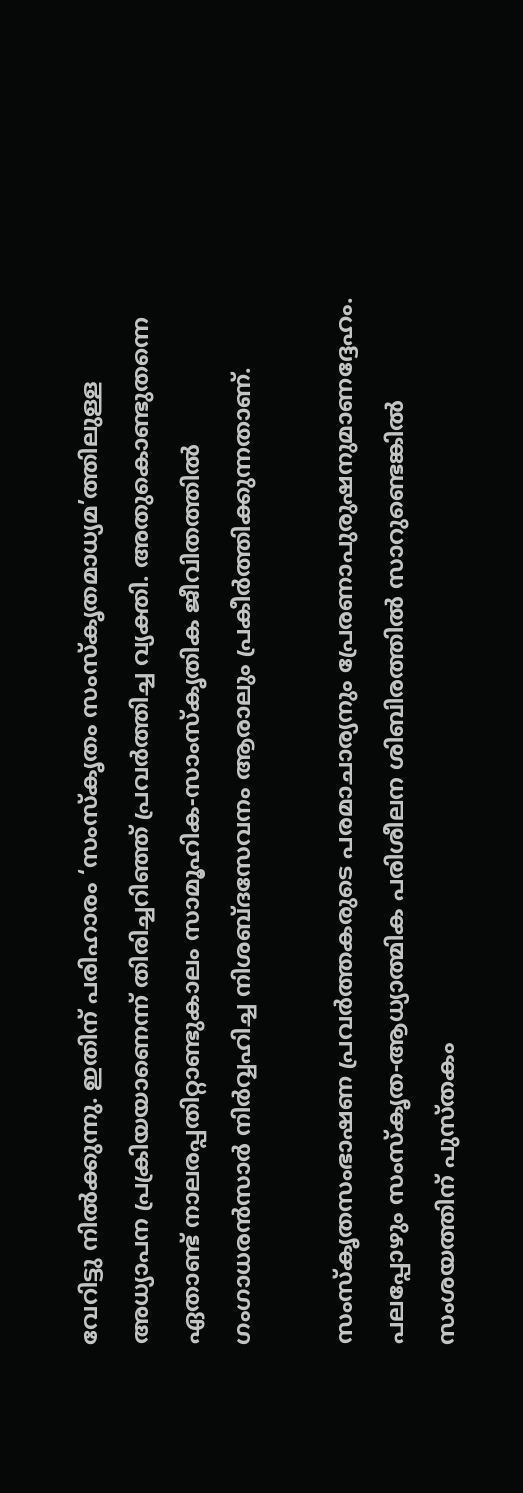വേറിട്ടു നില്‍ക്കുന്നു. ഇതിന്‌ പരിഹാരം ‘സംസ്കൃതം സംസ്കൃതമാധ്യമ’ത്തിലുള്ള അധ്യാപന പ്രക്രിയയാണെന്ന്‌ തിരിച്ചറിഞ്ഞ്‌ പ്രവര്‍ത്തിച്ച വ്യക്തി. അതുകൊണ്ടുതന്നെ ഏതാണ്ട്‌ നാലരപ്പതിറ്റാണ്ടുകാലം സാമൂഹിക-സാംസ്കൃതിക ജീവിതത്തില്‍ ഗംഗാധരന്‍സാര്‍ നിര്‍വ്വഹിച്ച നിശബ്ദസേവനം ആരാലും പ്രകീര്‍ത്തിക്കുന്നതാണ്‌.

സംസ്കൃതസംഭാഷണ പ്രവര്‍ത്തകരുടെ പരമാചാര്യനും പ്രേരണാപുരുഷനുമാണദ്ദേഹം. പലപ്പോഴും സംസ്കൃത-ആധ്യാത്മിക പരിശീലന ശിബിരത്തില്‍ സാറുണ്ടെങ്കില്‍ സംശയത്തിന്‌ പുസ്തകം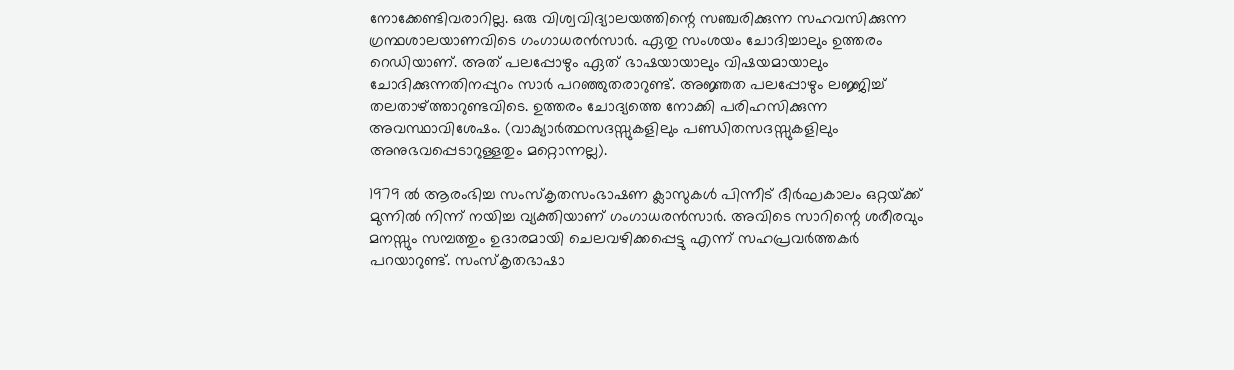നോക്കേണ്ടിവരാറില്ല. ഒരു വിശ്വവിദ്യാലയത്തിന്റെ സഞ്ചരിക്കുന്ന സഹവസിക്കുന്ന ഗ്രന്ഥശാലയാണവിടെ ഗംഗാധരന്‍സാര്‍. ഏതു സംശയം ചോദിച്ചാലും ഉത്തരം റെഡിയാണ്‌. അത്‌ പലപ്പോഴും ഏത്‌ ഭാഷയായാലും വിഷയമായാലും ചോദിക്കുന്നതിനപ്പുറം സാര്‍ പറഞ്ഞുതരാറുണ്ട്‌. അജ്ഞത പലപ്പോഴും ലജ്ജിച്ച്‌ തലതാഴ്‌ത്താറുണ്ടവിടെ. ഉത്തരം ചോദ്യത്തെ നോക്കി പരിഹസിക്കുന്ന അവസ്ഥാവിശേഷം. (വാക്യാര്‍ത്ഥസദസ്സുകളിലും പണ്ഡിതസദസ്സുകളിലും അനുഭവപ്പെടാറുള്ളതും മറ്റൊന്നല്ല).

1979 ല്‍ ആരംഭിച്ച സംസ്കൃതസംഭാഷണ ക്ലാസുകള്‍ പിന്നീട്‌ ദീര്‍ഘകാലം ഒറ്റയ്‌ക്ക്‌ മുന്നില്‍ നിന്ന്‌ നയിച്ച വ്യക്തിയാണ്‌ ഗംഗാധരന്‍സാര്‍. അവിടെ സാറിന്റെ ശരീരവും മനസ്സും സമ്പത്തും ഉദാരമായി ചെലവഴിക്കപ്പെട്ടു എന്ന്‌ സഹപ്രവര്‍ത്തകര്‍ പറയാറുണ്ട്‌. സംസ്കൃതഭാഷാ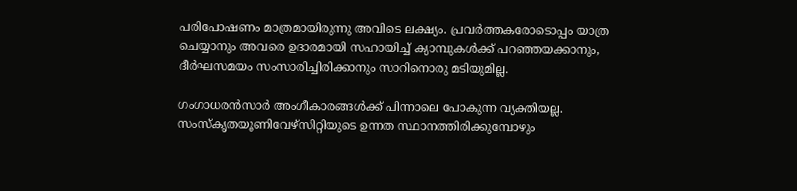പരിപോഷണം മാത്രമായിരുന്നു അവിടെ ലക്ഷ്യം. പ്രവര്‍ത്തകരോടൊപ്പം യാത്ര ചെയ്യാനും അവരെ ഉദാരമായി സഹായിച്ച്‌ ക്യാമ്പുകള്‍ക്ക്‌ പറഞ്ഞയക്കാനും, ദീര്‍ഘസമയം സംസാരിച്ചിരിക്കാനും സാറിനൊരു മടിയുമില്ല.

ഗംഗാധരന്‍സാര്‍ അംഗീകാരങ്ങള്‍ക്ക്‌ പിന്നാലെ പോകുന്ന വ്യക്തിയല്ല. സംസ്കൃതയൂണിവേഴ്സിറ്റിയുടെ ഉന്നത സ്ഥാനത്തിരിക്കുമ്പോഴും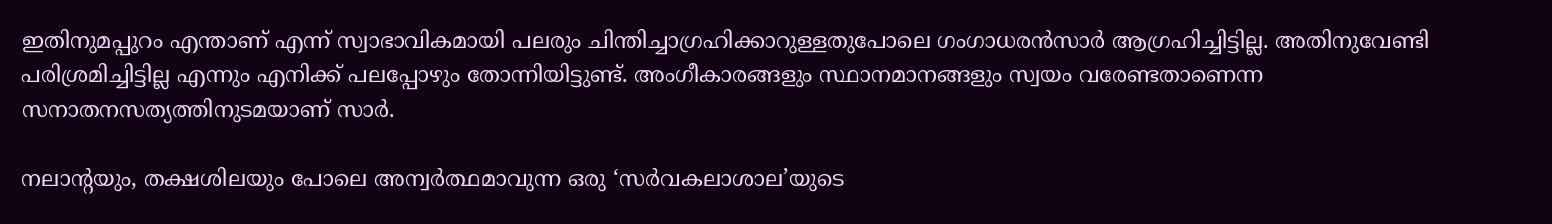ഇതിനുമപ്പുറം എന്താണ്‌ എന്ന്‌ സ്വാഭാവികമായി പലരും ചിന്തിച്ചാഗ്രഹിക്കാറുള്ളതുപോലെ ഗംഗാധരന്‍സാര്‍ ആഗ്രഹിച്ചിട്ടില്ല. അതിനുവേണ്ടി പരിശ്രമിച്ചിട്ടില്ല എന്നും എനിക്ക്‌ പലപ്പോഴും തോന്നിയിട്ടുണ്ട്‌. അംഗീകാരങ്ങളും സ്ഥാനമാനങ്ങളും സ്വയം വരേണ്ടതാണെന്ന സനാതനസത്യത്തിനുടമയാണ്‌ സാര്‍.

നലാന്റയും, തക്ഷശിലയും പോലെ അന്വര്‍ത്ഥമാവുന്ന ഒരു ‘സര്‍വകലാശാല’യുടെ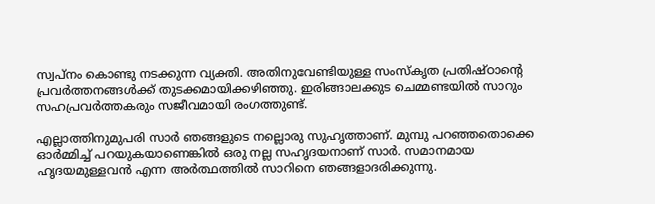സ്വപ്നം കൊണ്ടു നടക്കുന്ന വ്യക്തി. അതിനുവേണ്ടിയുള്ള സംസ്കൃത പ്രതിഷ്ഠാന്റെ പ്രവര്‍ത്തനങ്ങള്‍ക്ക്‌ തുടക്കമായിക്കഴിഞ്ഞു. ഇരിങ്ങാലക്കുട ചെമ്മണ്ടയില്‍ സാറും സഹപ്രവര്‍ത്തകരും സജീവമായി രംഗത്തുണ്ട്‌.

എല്ലാത്തിനുമുപരി സാര്‍ ഞങ്ങളുടെ നല്ലൊരു സുഹൃത്താണ്‌. മുമ്പു പറഞ്ഞതൊക്കെ ഓര്‍മ്മിച്ച്‌ പറയുകയാണെങ്കില്‍ ഒരു നല്ല സഹൃദയനാണ്‌ സാര്‍. സമാനമായ ഹൃദയമുള്ളവന്‍ എന്ന അര്‍ത്ഥത്തില്‍ സാറിനെ ഞങ്ങളാദരിക്കുന്നു.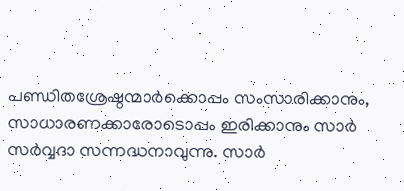പണ്ഡിതശ്രേഷ്ഠന്മാര്‍ക്കൊപ്പം സംസാരിക്കാനും, സാധാരണക്കാരോടൊപ്പം ഇരിക്കാനും സാര്‍ സര്‍വ്വദാ സന്നദ്ധനാവുന്നു. സാര്‍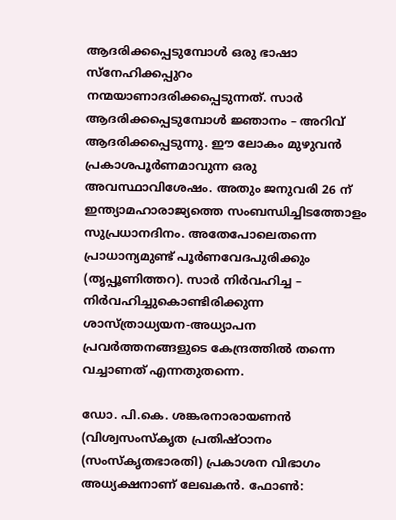ആദരിക്കപ്പെടുമ്പോള്‍ ഒരു ഭാഷാ സ്നേഹിക്കപ്പുറം നന്മയാണാദരിക്കപ്പെടുന്നത്‌. സാര്‍ ആദരിക്കപ്പെടുമ്പോള്‍ ജ്ഞാനം – അറിവ്‌ ആദരിക്കപ്പെടുന്നു. ഈ ലോകം മുഴുവന്‍ പ്രകാശപൂര്‍ണമാവുന്ന ഒരു അവസ്ഥാവിശേഷം. അതും ജനുവരി 26 ന്‌ ഇന്ത്യാമഹാരാജ്യത്തെ സംബന്ധിച്ചിടത്തോളം സുപ്രധാനദിനം. അതേപോലെതന്നെ പ്രാധാന്യമുണ്ട്‌ പൂര്‍ണവേദപുരിക്കും (തൃപ്പൂണിത്തറ). സാര്‍ നിര്‍വഹിച്ച – നിര്‍വഹിച്ചുകൊണ്ടിരിക്കുന്ന ശാസ്ത്രാധ്യയന-അധ്യാപന പ്രവര്‍ത്തനങ്ങളുടെ കേന്ദ്രത്തില്‍ തന്നെ വച്ചാണത്‌ എന്നതുതന്നെ.

ഡോ. പി.കെ. ശങ്കരനാരായണന്‍ (വിശ്വസംസ്കൃത പ്രതിഷ്ഠാനം (സംസ്കൃതഭാരതി) പ്രകാശന വിഭാഗം അധ്യക്ഷനാണ്‌ ലേഖകന്‍. ഫോണ്‍: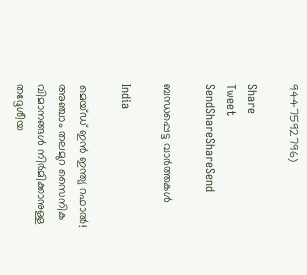9447592796)

Share
Tweet
SendShareShareSend

ബന്ധപ്പെട്ട വാര്‍ത്തകള്‍

India

മെയ്ഡ് ഇന്‍ ഇന്ത്യ റഫാല്‍! അഞ്ചാം തലമുറ സൈനിക വിമാനങ്ങള്‍ നിര്‍മിക്കാനുള്ള തദ്ദേശീയ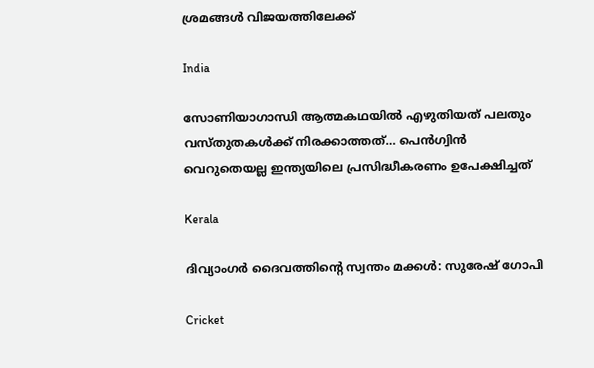ശ്രമങ്ങള്‍ വിജയത്തിലേക്ക്

India

സോണിയാഗാന്ധി ആത്മകഥയില്‍ എഴുതിയത് പലതും വസ്തുതകള്‍ക്ക് നിരക്കാത്തത്… പെന്‍ഗ്വിന്‍ വെറുതെയല്ല ഇന്ത്യയിലെ പ്രസിദ്ധീകരണം ഉപേക്ഷിച്ചത്

Kerala

ദിവ്യാംഗര്‍ ദൈവത്തിന്റെ സ്വന്തം മക്കള്‍: സുരേഷ് ഗോപി

Cricket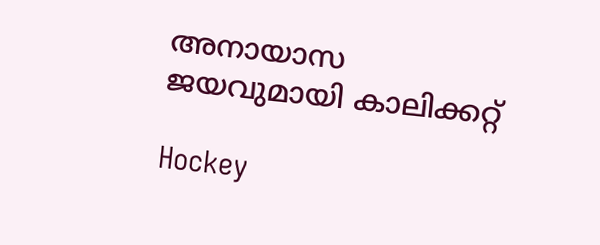അനായാസ ജയവുമായി കാലിക്കറ്റ്

Hockey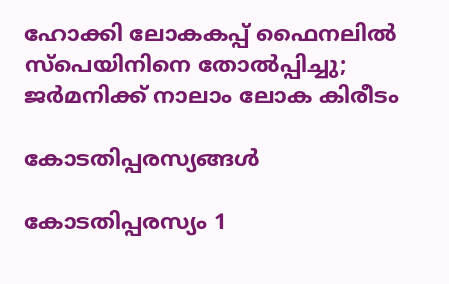ഹോക്കി ലോകകപ്പ് ഫൈനലില്‍ സ്‌പെയിനിനെ തോല്‍പ്പിച്ചു; ജര്‍മനിക്ക് നാലാം ലോക കിരീടം

കോടതിപ്പരസ്യങ്ങള്‍

കോടതിപ്പരസ്യം 1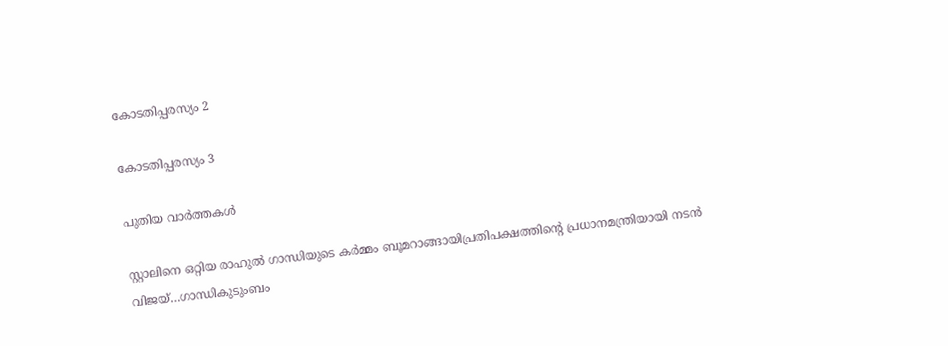കോടതിപ്പരസ്യം 2

കോടതിപ്പരസ്യം 3

പുതിയ വാര്‍ത്തകള്‍

സ്റ്റാലിനെ ഒറ്റിയ രാഹുല്‍ ഗാന്ധിയുടെ കര്‍മ്മം ബൂമറാങ്ങായിപ്രതിപക്ഷത്തിന്റെ പ്രധാനമന്ത്രിയായി നടന്‍ വിജയ്…ഗാന്ധികുടുംബം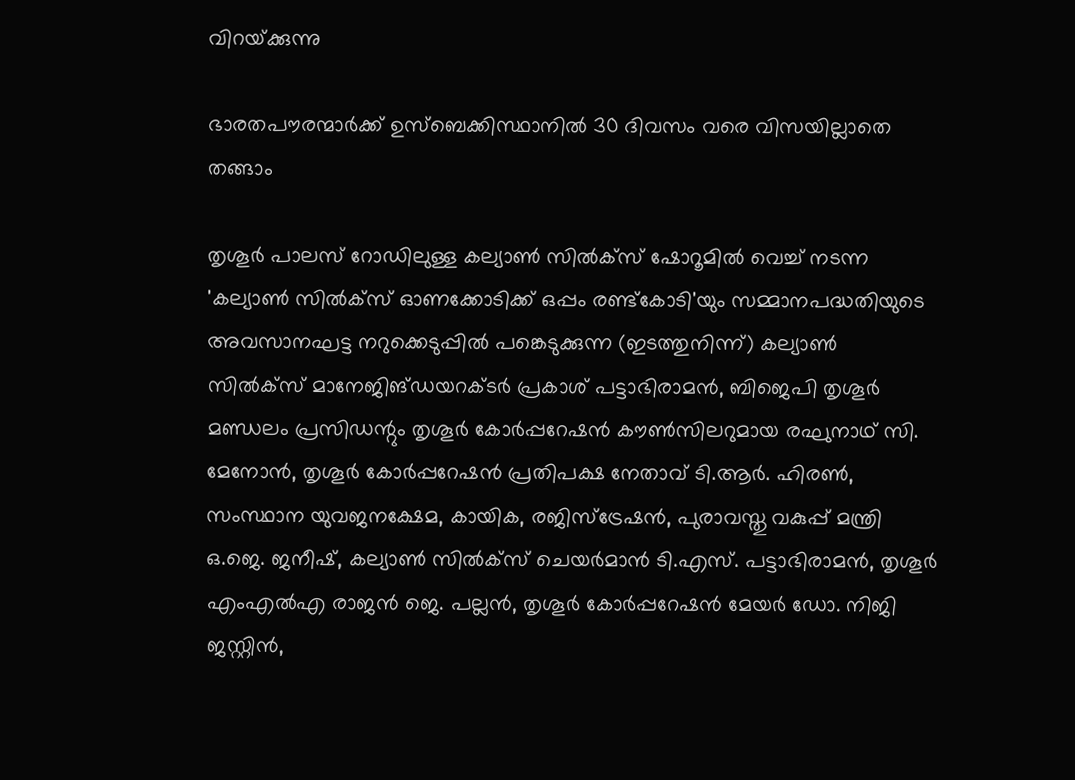വിറയ്‌ക്കുന്നു

ഭാരതപൗരന്മാര്‍ക്ക് ഉസ്ബെക്കിസ്ഥാനില്‍ 30 ദിവസം വരെ വിസയില്ലാതെ തങ്ങാം

തൃശൂര്‍ പാലസ് റോഡിലുള്ള കല്യാണ്‍ സില്‍ക്‌സ് ഷോറൂമില്‍ വെച്ച് നടന്ന 'കല്യാണ്‍ സില്‍ക്‌സ് ഓണക്കോടിക്ക് ഒപ്പം രണ്ട്‌കോടി'യും സമ്മാനപദ്ധതിയുടെ അവസാനഘട്ട നറുക്കെടുപ്പില്‍ പങ്കെടുക്കുന്ന (ഇടത്തുനിന്ന്) കല്യാണ്‍ സില്‍ക്‌സ് മാനേജിങ്ഡയറക്ടര്‍ പ്രകാശ് പട്ടാഭിരാമന്‍, ബിജെപി തൃശൂര്‍ മണ്ഡലം പ്രസിഡന്റും തൃശൂര്‍ കോര്‍പ്പറേഷന്‍ കൗണ്‍സിലറുമായ രഘുനാഥ് സി. മേനോന്‍, തൃശൂര്‍ കോര്‍പ്പറേഷന്‍ പ്രതിപക്ഷ നേതാവ് ടി.ആര്‍. ഹിരണ്‍, സംസ്ഥാന യുവജനക്ഷേമ, കായിക, രജിസ്‌ട്രേഷന്‍, പുരാവസ്തു വകുപ്പ് മന്ത്രി ഒ.ജെ. ജനീഷ്, കല്യാണ്‍ സില്‍ക്‌സ് ചെയര്‍മാന്‍ ടി.എസ്. പട്ടാഭിരാമന്‍, തൃശൂര്‍ എംഎല്‍എ രാജന്‍ ജെ. പല്ലന്‍, തൃശൂര്‍ കോര്‍പ്പറേഷന്‍ മേയര്‍ ഡോ. നിജി ജസ്റ്റിന്‍,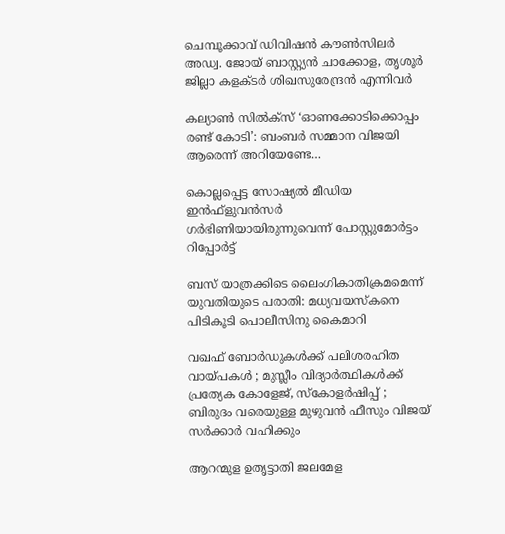ചെമ്പൂക്കാവ് ഡിവിഷന്‍ കൗണ്‍സിലര്‍ അഡ്വ. ജോയ് ബാസ്റ്റ്യന്‍ ചാക്കോള, തൃശൂര്‍ ജില്ലാ കളക്ടര്‍ ശിഖസുരേന്ദ്രന്‍ എന്നിവര്‍

കല്യാണ്‍ സില്‍ക്‌സ് ‘ഓണക്കോടിക്കൊപ്പം രണ്ട് കോടി’: ബംബര്‍ സമ്മാന വിജയി ആരെന്ന് അറിയേണ്ടേ…

കൊല്ലപ്പെട്ട സോഷ്യല്‍ മീഡിയ ഇന്‍ഫ്‌ളുവന്‍സര്‍ ഗര്‍ഭിണിയായിരുന്നുവെന്ന് പോസ്റ്റുമോര്‍ട്ടം റിപ്പോര്‍ട്ട്

ബസ് യാത്രക്കിടെ ലൈംഗികാതിക്രമമെന്ന് യുവതിയുടെ പരാതി: മധ്യവയസ്‌കനെ പിടികൂടി പൊലീസിനു കൈമാറി

വഖഫ് ബോർഡുകൾക്ക് പലിശരഹിത വായ്‌പകൾ ; മുസ്ലീം വിദ്യാർത്ഥികൾക്ക് പ്രത്യേക കോളേജ്, സ്കോളർഷിപ്പ് ; ബിരുദം വരെയുള്ള മുഴുവൻ ഫീസും വിജയ് സർക്കാർ വഹിക്കും

ആറന്മുള ഉതൃട്ടാതി ജലമേള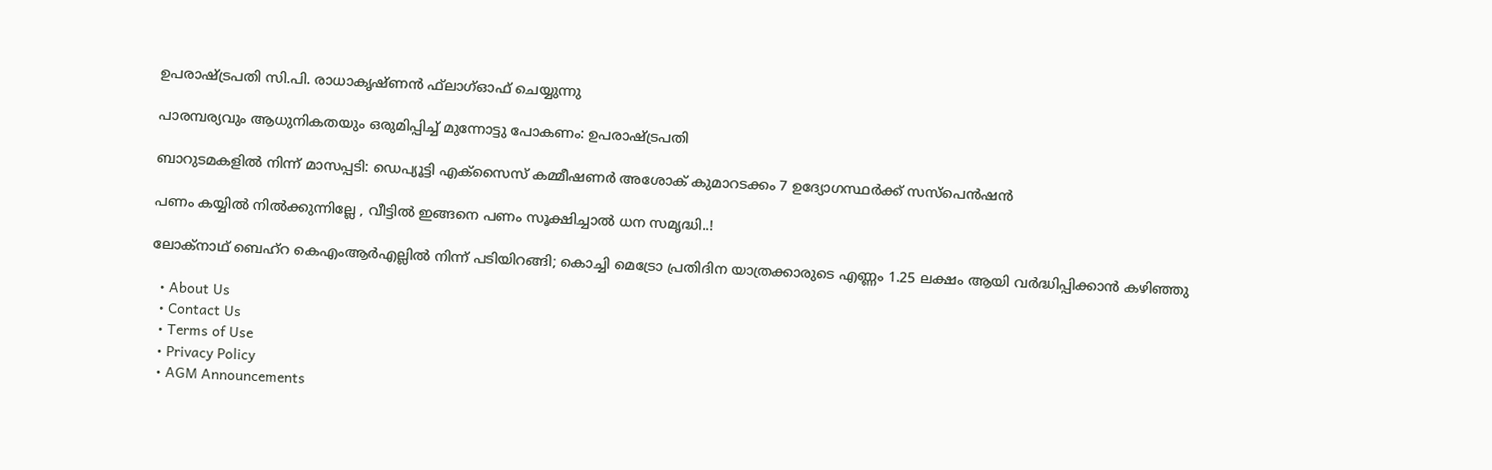ഉപരാഷ്ട്രപതി സി.പി. രാധാകൃഷ്ണന്‍ ഫ്‌ലാഗ്ഓഫ് ചെയ്യുന്നു

പാരമ്പര്യവും ആധുനികതയും ഒരുമിപ്പിച്ച് മുന്നോട്ടു പോകണം: ഉപരാഷ്‌ട്രപതി

ബാറുടമകളില്‍ നിന്ന് മാസപ്പടി: ഡെപ്യൂട്ടി എക്‌സൈസ് കമ്മീഷണര്‍ അശോക് കുമാറടക്കം 7 ഉദ്യോഗസ്ഥര്‍ക്ക് സസ്‌പെന്‍ഷന്‍

പണം കയ്യിൽ നിൽക്കുന്നില്ലേ , വീട്ടിൽ ഇങ്ങനെ പണം സൂക്ഷിച്ചാൽ ധന സമൃദ്ധി..!

ലോക്‌നാഥ് ബെഹ്‌റ കെഎംആര്‍എല്ലില്‍ നിന്ന് പടിയിറങ്ങി; കൊച്ചി മെട്രോ പ്രതിദിന യാത്രക്കാരുടെ എണ്ണം 1.25 ലക്ഷം ആയി വര്‍ദ്ധിപ്പിക്കാന്‍ കഴിഞ്ഞു

  • About Us
  • Contact Us
  • Terms of Use
  • Privacy Policy
  • AGM Announcements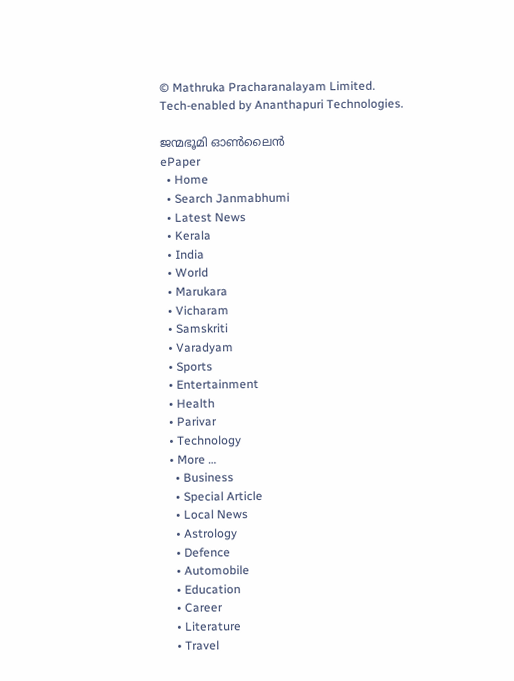© Mathruka Pracharanalayam Limited.
Tech-enabled by Ananthapuri Technologies.

ജന്മഭൂമി ഓണ്‍ലൈന്‍
ePaper
  • Home
  • Search Janmabhumi
  • Latest News
  • Kerala
  • India
  • World
  • Marukara
  • Vicharam
  • Samskriti
  • Varadyam
  • Sports
  • Entertainment
  • Health
  • Parivar
  • Technology
  • More …
    • Business
    • Special Article
    • Local News
    • Astrology
    • Defence
    • Automobile
    • Education
    • Career
    • Literature
    • Travel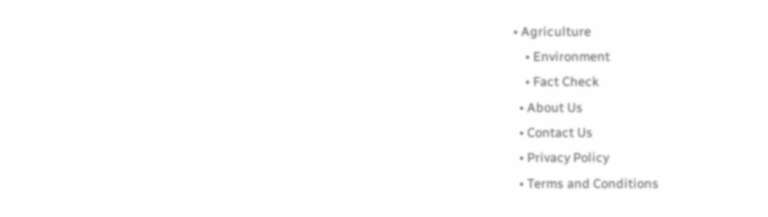• Agriculture
    • Environment
    • Fact Check
  • About Us
  • Contact Us
  • Privacy Policy
  • Terms and Conditions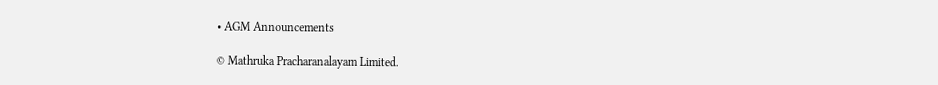• AGM Announcements

© Mathruka Pracharanalayam Limited.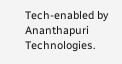Tech-enabled by Ananthapuri Technologies.